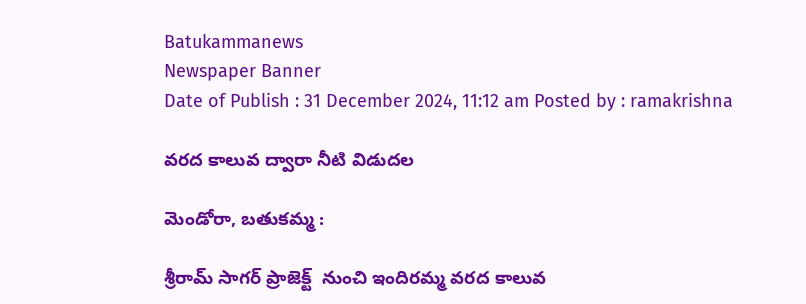Batukammanews
Newspaper Banner
Date of Publish : 31 December 2024, 11:12 am Posted by : ramakrishna

వరద కాలువ ద్వారా నీటి విడుదల

మెండోరా, బతుకమ్మ :

శ్రీరామ్ సాగర్ ప్రాజెక్ట్  నుంచి ఇందిరమ్మ వరద కాలువ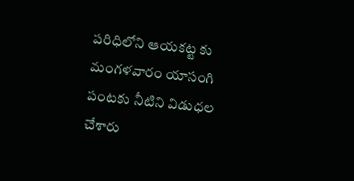పరిధిలోని ఆయకట్ట కు మంగళవారం యాసంగి పంటకు నీటిని విడుధల చేశారు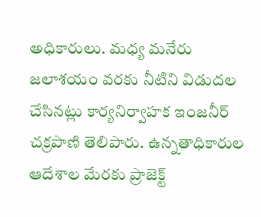అధికారులు. మధ్య మనేరు జలాశయం వరకు నీటిని విడుదల చేసినట్లు కార్యనిర్వాహక ఇంజనీర్ చక్రపాణి తెలిపారు. ఉన్నతాధికారుల ఆదేశాల మేరకు ప్రాజెక్ట్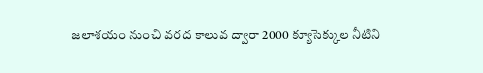జలాశయం నుంచి వరద కాలువ ద్వారా 2000 క్యూసెక్కుల నీటిని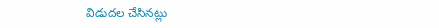విడుదల చేసినట్లు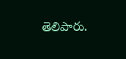తెలిపారు.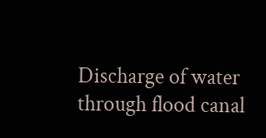Discharge of water through flood canal